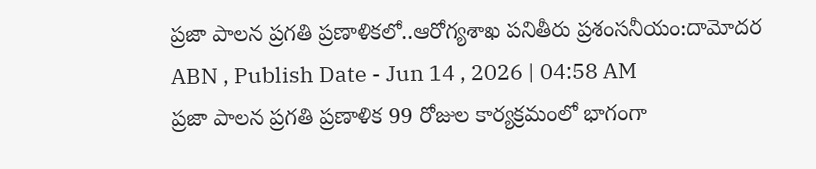ప్రజా పాలన ప్రగతి ప్రణాళికలో..ఆరోగ్యశాఖ పనితీరు ప్రశంసనీయం:దామోదర
ABN , Publish Date - Jun 14 , 2026 | 04:58 AM
ప్రజా పాలన ప్రగతి ప్రణాళిక 99 రోజుల కార్యక్రమంలో భాగంగా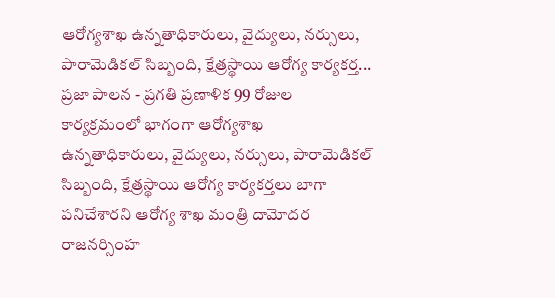ఆరోగ్యశాఖ ఉన్నతాధికారులు, వైద్యులు, నర్సులు, పారామెడికల్ సిబ్బంది, క్షేత్రస్థాయి ఆరోగ్య కార్యకర్త...
ప్రజా పాలన - ప్రగతి ప్రణాళిక 99 రోజుల కార్యక్రమంలో భాగంగా ఆరోగ్యశాఖ ఉన్నతాధికారులు, వైద్యులు, నర్సులు, పారామెడికల్ సిబ్బంది, క్షేత్రస్థాయి ఆరోగ్య కార్యకర్తలు బాగా పనిచేశారని ఆరోగ్య శాఖ మంత్రి దామోదర రాజనర్సింహ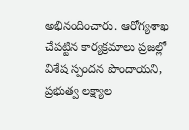అభినందించారు. ఆరోగ్యశాఖ చేపట్టిన కార్యక్రమాలు ప్రజల్లో విశేష స్పందన పొందాయని, ప్రభుత్వ లక్ష్యాల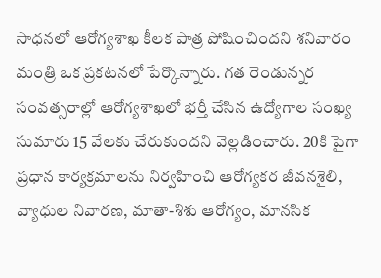సాధనలో ఆరోగ్యశాఖ కీలక పాత్ర పోషించిందని శనివారం మంత్రి ఒక ప్రకటనలో పేర్కొన్నారు. గత రెండున్నర సంవత్సరాల్లో ఆరోగ్యశాఖలో భర్తీ చేసిన ఉద్యోగాల సంఖ్య సుమారు 15 వేలకు చేరుకుందని వెల్లడించారు. 20కి పైగా ప్రధాన కార్యక్రమాలను నిర్వహించి ఆరోగ్యకర జీవనశైలి, వ్యాధుల నివారణ, మాతా-శిశు ఆరోగ్యం, మానసిక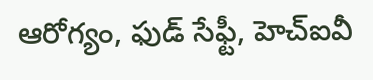ఆరోగ్యం, ఫుడ్ సేఫ్టీ, హెచ్ఐవీ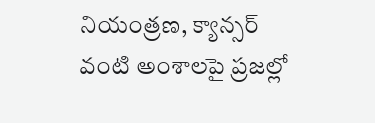నియంత్రణ, క్యాన్సర్ వంటి అంశాలపై ప్రజల్లో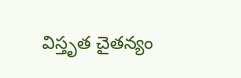విస్తృత చైతన్యం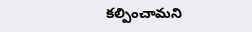కల్పించామని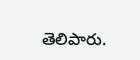తెలిపారు.